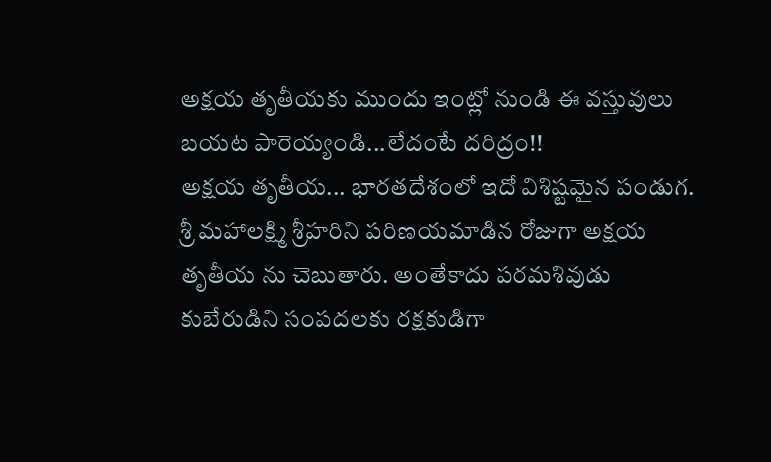అక్షయ తృతీయకు ముందు ఇంట్లో నుండి ఈ వస్తువులు బయట పారెయ్యండి...లేదంటే దరిద్రం!!
అక్షయ తృతీయ... భారతదేశంలో ఇదో విశిష్టమైన పండుగ. శ్రీ మహాలక్ష్మి శ్రీహరిని పరిణయమాడిన రోజుగా అక్షయ తృతీయ ను చెబుతారు. అంతేకాదు పరమశివుడు కుబేరుడిని సంపదలకు రక్షకుడిగా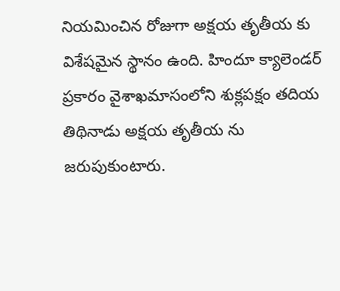నియమించిన రోజుగా అక్షయ తృతీయ కు విశేషమైన స్థానం ఉంది. హిందూ క్యాలెండర్ ప్రకారం వైశాఖమాసంలోని శుక్లపక్షం తదియ తిథినాడు అక్షయ తృతీయ ను జరుపుకుంటారు.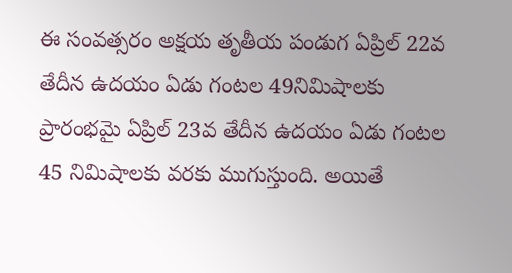ఈ సంవత్సరం అక్షయ తృతీయ పండుగ ఏప్రిల్ 22వ తేదీన ఉదయం ఏడు గంటల 49నిమిషాలకు ప్రారంభమై ఏప్రిల్ 23వ తేదీన ఉదయం ఏడు గంటల 45 నిమిషాలకు వరకు ముగుస్తుంది. అయితే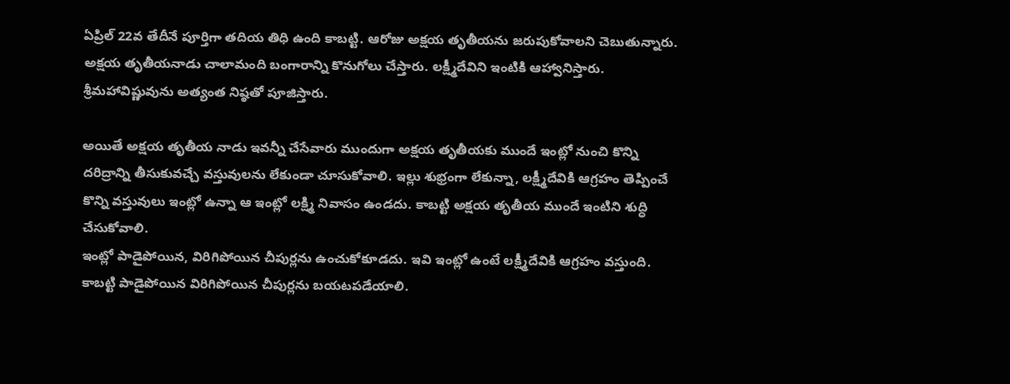ఏప్రిల్ 22వ తేదీనే పూర్తిగా తదియ తిధి ఉంది కాబట్టి. ఆరోజు అక్షయ తృతీయను జరుపుకోవాలని చెబుతున్నారు. అక్షయ తృతీయనాడు చాలామంది బంగారాన్ని కొనుగోలు చేస్తారు. లక్ష్మీదేవిని ఇంటికి ఆహ్వానిస్తారు. శ్రీమహావిష్ణువును అత్యంత నిష్ఠతో పూజిస్తారు.

అయితే అక్షయ తృతీయ నాడు ఇవన్నీ చేసేవారు ముందుగా అక్షయ తృతీయకు ముందే ఇంట్లో నుంచి కొన్ని దరిద్రాన్ని తీసుకువచ్చే వస్తువులను లేకుండా చూసుకోవాలి. ఇల్లు శుభ్రంగా లేకున్నా, లక్ష్మీదేవికి ఆగ్రహం తెప్పించే కొన్ని వస్తువులు ఇంట్లో ఉన్నా ఆ ఇంట్లో లక్ష్మి నివాసం ఉండదు. కాబట్టి అక్షయ తృతీయ ముందే ఇంటిని శుద్ధి చేసుకోవాలి.
ఇంట్లో పాడైపోయిన, విరిగిపోయిన చీపుర్లను ఉంచుకోకూడదు. ఇవి ఇంట్లో ఉంటే లక్ష్మీదేవికి ఆగ్రహం వస్తుంది. కాబట్టి పాడైపోయిన విరిగిపోయిన చీపుర్లను బయటపడేయాలి.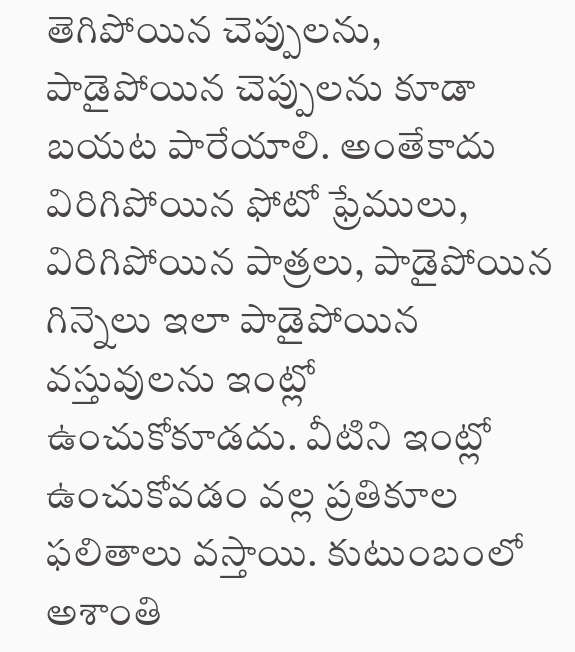తెగిపోయిన చెప్పులను, పాడైపోయిన చెప్పులను కూడా బయట పారేయాలి. అంతేకాదు విరిగిపోయిన ఫోటో ఫ్రేములు, విరిగిపోయిన పాత్రలు, పాడైపోయిన గిన్నెలు ఇలా పాడైపోయిన వస్తువులను ఇంట్లో ఉంచుకోకూడదు. వీటిని ఇంట్లో ఉంచుకోవడం వల్ల ప్రతికూల ఫలితాలు వస్తాయి. కుటుంబంలో అశాంతి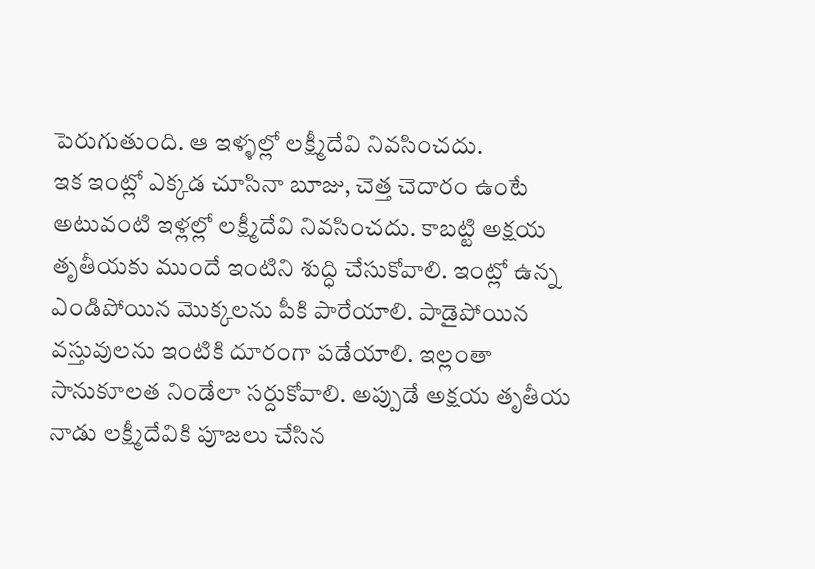పెరుగుతుంది. ఆ ఇళ్ళల్లో లక్ష్మీదేవి నివసించదు.
ఇక ఇంట్లో ఎక్కడ చూసినా బూజు, చెత్త చెదారం ఉంటే అటువంటి ఇళ్లల్లో లక్ష్మీదేవి నివసించదు. కాబట్టి అక్షయ తృతీయకు ముందే ఇంటిని శుద్ధి చేసుకోవాలి. ఇంట్లో ఉన్న ఎండిపోయిన మొక్కలను పీకి పారేయాలి. పాడైపోయిన వస్తువులను ఇంటికి దూరంగా పడేయాలి. ఇల్లంతా సానుకూలత నిండేలా సర్దుకోవాలి. అప్పుడే అక్షయ తృతీయ నాడు లక్ష్మీదేవికి పూజలు చేసిన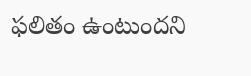ఫలితం ఉంటుందని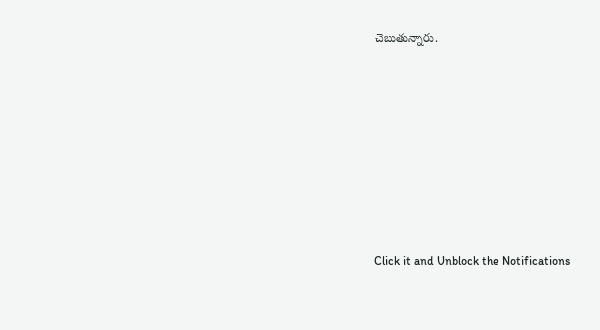చెబుతున్నారు.












Click it and Unblock the Notifications